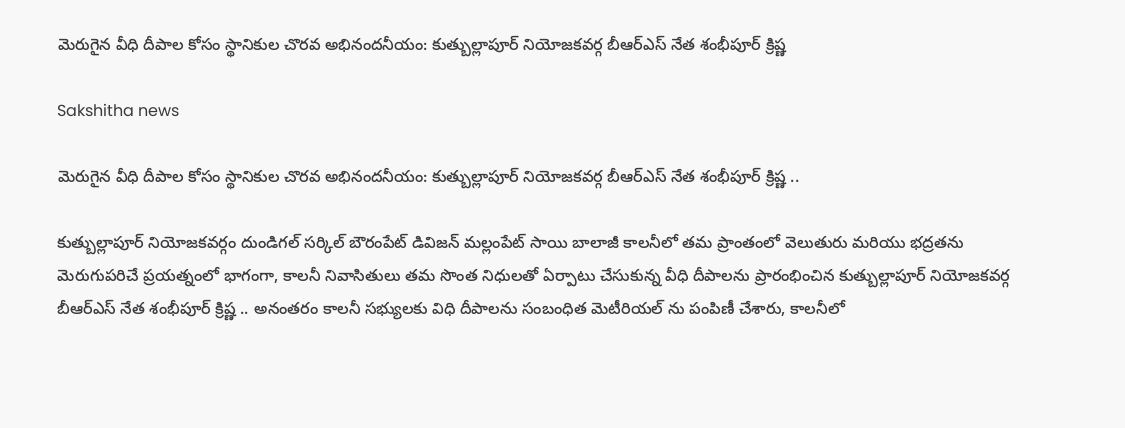మెరుగైన వీధి దీపాల కోసం స్థానికుల చొరవ అభినందనీయం: కుత్బుల్లాపూర్ నియోజకవర్గ బీఆర్ఎస్ నేత శంభీపూర్ క్రిష్ణ

Sakshitha news

మెరుగైన వీధి దీపాల కోసం స్థానికుల చొరవ అభినందనీయం: కుత్బుల్లాపూర్ నియోజకవర్గ బీఆర్ఎస్ నేత శంభీపూర్ క్రిష్ణ ..

కుత్బుల్లాపూర్ నియోజకవర్గం దుండిగల్ సర్కిల్ బౌరంపేట్ డివిజన్ మల్లంపేట్ సాయి బాలాజీ కాలనీలో తమ ప్రాంతంలో వెలుతురు మరియు భద్రతను మెరుగుపరిచే ప్రయత్నంలో భాగంగా, కాలనీ నివాసితులు తమ సొంత నిధులతో ఏర్పాటు చేసుకున్న వీధి దీపాలను ప్రారంభించిన కుత్బుల్లాపూర్ నియోజకవర్గ బీఆర్ఎస్ నేత శంభీపూర్ క్రిష్ణ .. అనంతరం కాలనీ సభ్యులకు విధి దీపాలను సంబంధిత మెటీరియల్ ను పంపిణీ చేశారు, కాలనీలో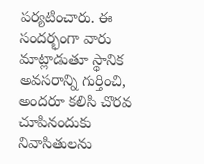పర్యటించారు. ఈ సందర్భంగా వారు మాట్లాడుతూ స్థానిక అవసరాన్ని గుర్తించి, అందరూ కలిసి చొరవ చూపినందుకు నివాసితులను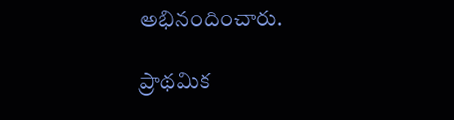అభినందించారు.

ప్రాథమిక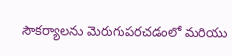సౌకర్యాలను మెరుగుపరచడంలో మరియు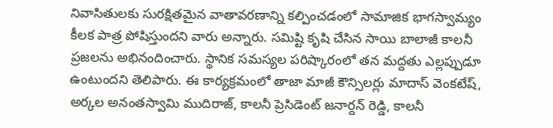నివాసితులకు సురక్షితమైన వాతావరణాన్ని కల్పించడంలో సామాజిక భాగస్వామ్యం కీలక పాత్ర పోషిస్తుందని వారు అన్నారు. సమిష్టి కృషి చేసిన సాయి బాలాజీ కాలనీ ప్రజలను అభినందించారు. స్థానిక సమస్యల పరిష్కారంలో తన మద్దతు ఎల్లప్పుడూ ఉంటుందని తెలిపారు. ఈ కార్యక్రమంలో తాజా మాజీ కౌన్సిలర్లు మాదాస్ వెంకటేష్, అర్కల అనంతస్వామి ముదిరాజ్, కాలనీ ప్రెసిడెంట్ జనార్దన్ రెడ్డి, కాలనీ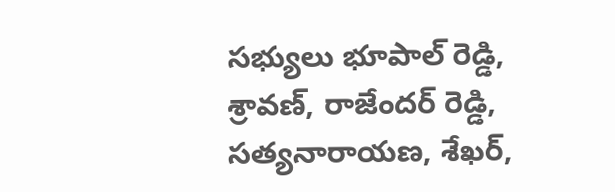సభ్యులు భూపాల్ రెడ్డి, శ్రావణ్, రాజేందర్ రెడ్డి, సత్యనారాయణ, శేఖర్,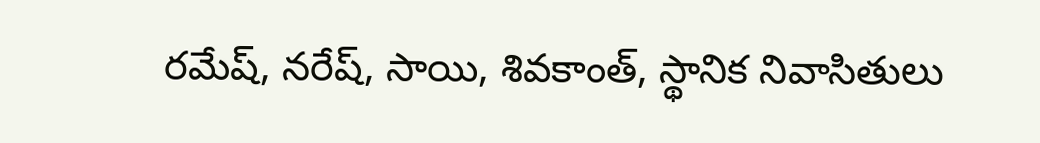రమేష్, నరేష్, సాయి, శివకాంత్, స్థానిక నివాసితులు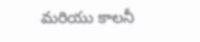మరియు కాలనీ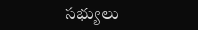సభ్యులు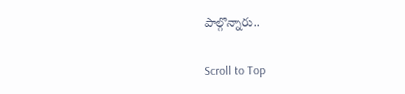పాల్గొన్నారు..

Scroll to Top